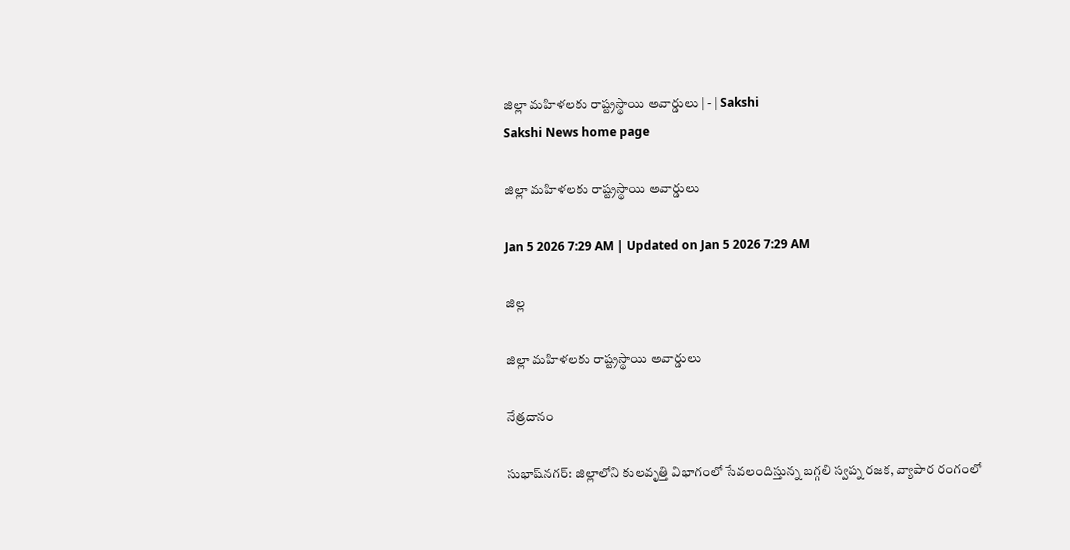జిల్లా మహిళలకు రాష్ట్రస్థాయి అవార్డులు | - | Sakshi
Sakshi News home page

జిల్లా మహిళలకు రాష్ట్రస్థాయి అవార్డులు

Jan 5 2026 7:29 AM | Updated on Jan 5 2026 7:29 AM

జిల్ల

జిల్లా మహిళలకు రాష్ట్రస్థాయి అవార్డులు

నేత్రదానం

సుభాష్‌నగర్‌: జిల్లాలోని కులవృత్తి విభాగంలో సేవలందిస్తున్న బగ్గలి స్వప్న రజక, వ్యాపార రంగంలో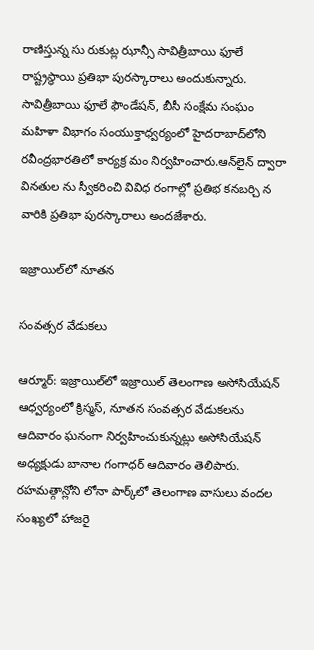రాణిస్తున్న సు రుకుట్ల ఝాన్సీ సావిత్రీబాయి ఫూలే రాష్ట్రస్థాయి ప్రతిభా పురస్కారాలు అందుకున్నారు. సావిత్రీబాయి ఫూలే ఫౌండేషన్‌, బీసీ సంక్షేమ సంఘం మహిళా విభాగం సంయుక్తాధ్వర్యంలో హైదరాబాద్‌లోని రవీంద్రభారతిలో కార్యక్ర మం నిర్వహించారు.ఆన్‌లైన్‌ ద్వారా వినతుల ను స్వీకరించి వివిధ రంగాల్లో ప్రతిభ కనబర్చి న వారికి ప్రతిభా పురస్కారాలు అందజేశారు.

ఇజ్రాయిల్‌లో నూతన

సంవత్సర వేడుకలు

ఆర్మూర్‌: ఇజ్రాయిల్‌లో ఇజ్రాయిల్‌ తెలంగాణ అసోసియేషన్‌ ఆధ్వర్యంలో క్రిస్మస్‌, నూతన సంవత్సర వేడుకలను ఆదివారం ఘనంగా నిర్వహించుకున్నట్లు అసోసియేషన్‌ అధ్యక్షుడు బానాల గంగాధర్‌ ఆదివారం తెలిపారు. రహమత్గాన్లోని లోనా పార్క్‌లో తెలంగాణ వాసులు వందల సంఖ్యలో హాజరై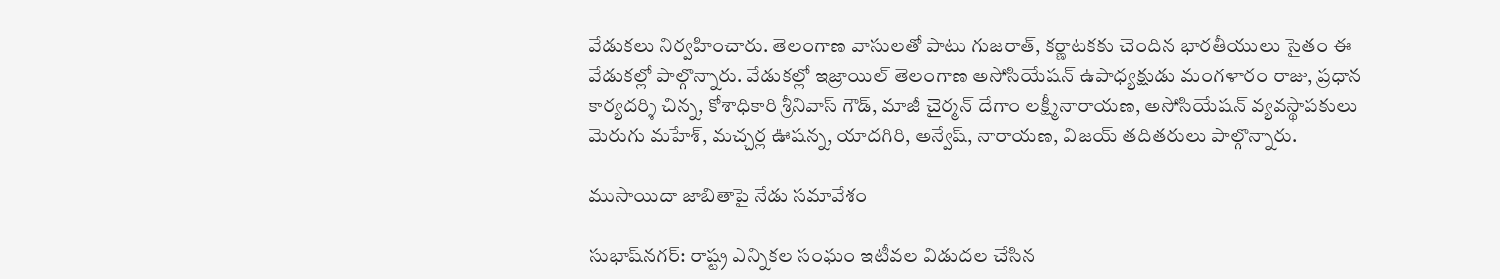వేడుకలు నిర్వహించారు. తెలంగాణ వాసులతో పాటు గుజరాత్‌, కర్ణాటకకు చెందిన భారతీయులు సైతం ఈ వేడుకల్లో పాల్గొన్నారు. వేడుకల్లో ఇజ్రాయిల్‌ తెలంగాణ అసోసియేషన్‌ ఉపాధ్యక్షుడు మంగళారం రాజు, ప్రధాన కార్యదర్శి చిన్న, కోశాధికారి శ్రీనివాస్‌ గౌడ్‌, మాజీ చైర్మన్‌ దేగాం లక్ష్మీనారాయణ, అసోసియేషన్‌ వ్యవస్థాపకులు మెరుగు మహేశ్‌, మచ్చర్ల ఊషన్న, యాదగిరి, అన్వేష్‌, నారాయణ, విజయ్‌ తదితరులు పాల్గొన్నారు.

ముసాయిదా జాబితాపై నేడు సమావేశం

సుభాష్‌నగర్‌: రాష్ట్ర ఎన్నికల సంఘం ఇటీవల విడుదల చేసిన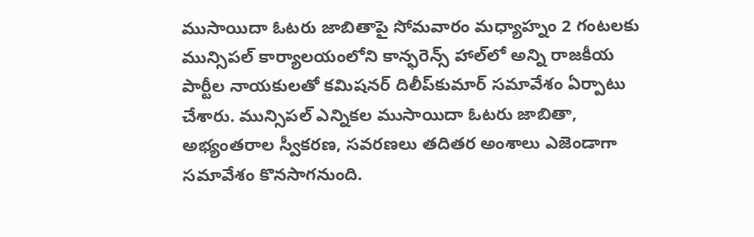ముసాయిదా ఓటరు జాబితాపై సోమవారం మధ్యాహ్నం 2 గంటలకు మున్సిపల్‌ కార్యాలయంలోని కాన్ఫరెన్స్‌ హాల్‌లో అన్ని రాజకీయ పార్టీల నాయకులతో కమిషనర్‌ దిలీప్‌కుమార్‌ సమావేశం ఏర్పాటు చేశారు. మున్సిపల్‌ ఎన్నికల ముసాయిదా ఓటరు జాబితా, అభ్యంతరాల స్వీకరణ, సవరణలు తదితర అంశాలు ఎజెండాగా సమావేశం కొనసాగనుంది.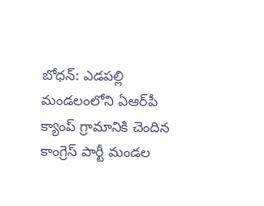బోధన్‌: ఎడపల్లి మండలంలోని ఏఆర్‌పీ క్యాంప్‌ గ్రామానికి చెందిన కాంగ్రెస్‌ పార్టీ మండల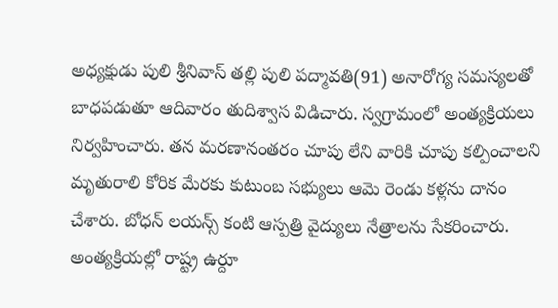అధ్యక్షుడు పులి శ్రీనివాస్‌ తల్లి పులి పద్మావతి(91) అనారోగ్య సమస్యలతో బాధపడుతూ ఆదివారం తుదిశ్వాస విడిచారు. స్వగ్రామంలో అంత్యక్రియలు నిర్వహించారు. తన మరణానంతరం చూపు లేని వారికి చూపు కల్పించాలని మృతురాలి కోరిక మేరకు కుటుంబ సభ్యులు ఆమె రెండు కళ్లను దానం చేశారు. బోధన్‌ లయన్స్‌ కంటి ఆస్పత్రి వైద్యులు నేత్రాలను సేకరించారు. అంత్యక్రియల్లో రాష్ట్ర ఉర్దూ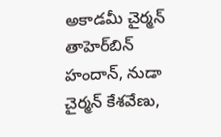అకాడమీ చైర్మన్‌ తాహెర్‌బిన్‌ హందాన్‌, నుడా చైర్మన్‌ కేశవేణు,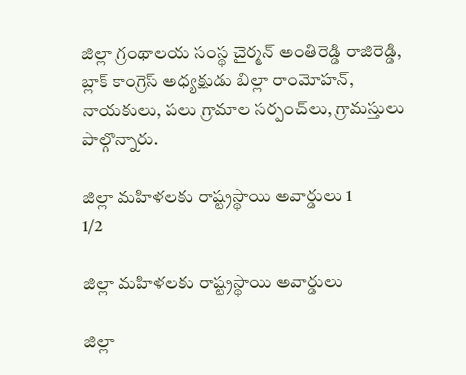జిల్లా గ్రంథాలయ సంస్థ చైర్మన్‌ అంతిరెడ్డి రాజిరెడ్డి, బ్లాక్‌ కాంగ్రెస్‌ అధ్యక్షుడు బిల్లా రాంమోహన్‌, నాయకులు, పలు గ్రామాల సర్పంచ్‌లు, గ్రామస్తులు పాల్గొన్నారు.

జిల్లా మహిళలకు రాష్ట్రస్థాయి అవార్డులు 1
1/2

జిల్లా మహిళలకు రాష్ట్రస్థాయి అవార్డులు

జిల్లా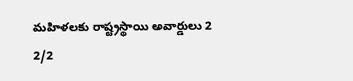మహిళలకు రాష్ట్రస్థాయి అవార్డులు 2
2/2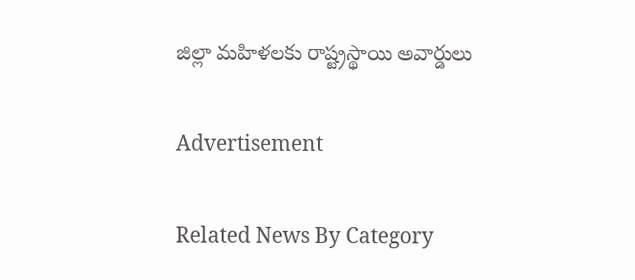జిల్లా మహిళలకు రాష్ట్రస్థాయి అవార్డులు

Advertisement

Related News By Category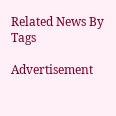Related News By Tags

Advertisement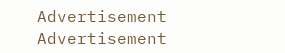Advertisement
Advertisement